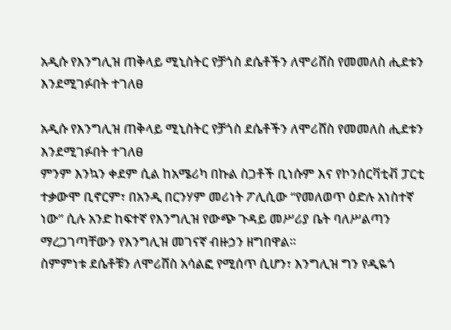አዲሱ የእንግሊዝ ጠቅላይ ሚኒስትር የቻጎስ ደሴቶችን ለሞሪሸስ የመመለስ ሒደቱን እንደሚገፉበት ተገለፀ

አዲሱ የእንግሊዝ ጠቅላይ ሚኒስትር የቻጎስ ደሴቶችን ለሞሪሸስ የመመለስ ሒደቱን እንደሚገፉበት ተገለፀ
ምንም እንኳን ቀደም ሲል ከአሜሪካ በኩል ስጋቶች ቢነሱም እና የኮንሰርቫቲቭ ፓርቲ ተቃውሞ ቢኖርም፣ በአንዲ በርንሃም መሪነት ፖሊሲው “የመለወጥ ዕድሉ አነስተኛ ነው” ሲሉ አንድ ከፍተኛ የእንግሊዝ የውጭ ጉዳይ መሥሪያ ቤት ባለሥልጣን ማረጋገጣቸውን የእንግሊዝ መገናኛ ብዙኃን ዘግበዋል።
ስምምነቱ ደሴቶቹን ለሞሪሸስ አሳልፎ የሚሰጥ ሲሆን፣ እንግሊዝ ግን የዲዬጎ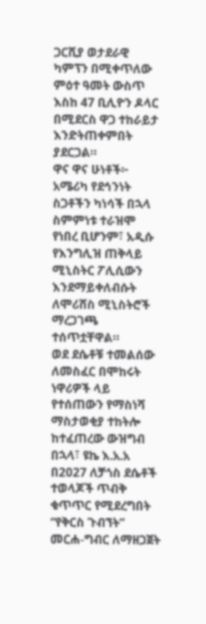ጋርሺያ ወታደራዊ ካምፕን በሚቀጥለው ምዕተ ዓመት ውስጥ እስከ 47 ቢሊዮን ዶላር በሚደርስ ዋጋ ተከራይታ እንድትጠቀምበት ያደርጋል።
ዋና ዋና ሁነቶች፦
አሜሪካ የደኅንነት ስጋቶችን ካነሳች በኋላ ስምምነቱ ተራዝሞ የነበረ ቢሆንም፣ አዲሱ የእንግሊዝ ጠቅላይ ሚኒስትር ፖሊሲውን እንደማይቀለብሱት ለሞሪሸስ ሚኒስትሮች ማረጋገጫ ተሰጥቷቸዋል።
ወደ ደሴቶቹ ተመልሰው ለመስፈር በሞከሩት ነዋሪዎች ላይ የተሰጠውን የማስነሻ ማስታወቂያ ተከትሎ ከተፈጠረው ውዝግብ በኋላ፣ ዩኬ እ.አ.አ በ2027 ለቻጎስ ደሴቶች ተወላጆች ጥብቅ ቁጥጥር የሚደረግበት “የቅርስ ጉብኘት” መርሐ-ግብር ለማዘጋጀት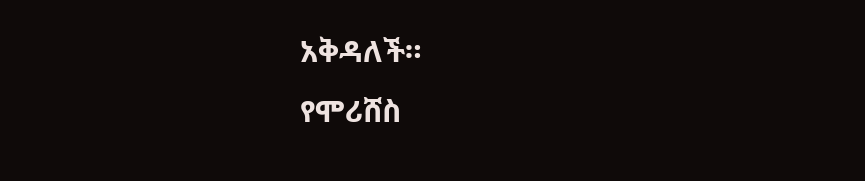አቅዳለች።
የሞሪሸስ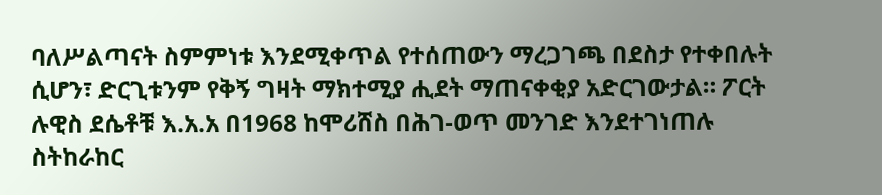ባለሥልጣናት ስምምነቱ እንደሚቀጥል የተሰጠውን ማረጋገጫ በደስታ የተቀበሉት ሲሆን፣ ድርጊቱንም የቅኝ ግዛት ማክተሚያ ሒደት ማጠናቀቂያ አድርገውታል። ፖርት ሉዊስ ደሴቶቹ እ.አ.አ በ1968 ከሞሪሸስ በሕገ-ወጥ መንገድ እንደተገነጠሉ ስትከራከር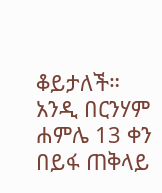ቆይታለች።
አንዲ በርንሃም ሐምሌ 13 ቀን በይፋ ጠቅላይ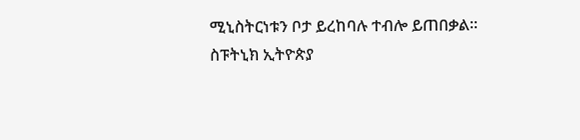ሚኒስትርነቱን ቦታ ይረከባሉ ተብሎ ይጠበቃል።
ስፑትኒክ ኢትዮጵያ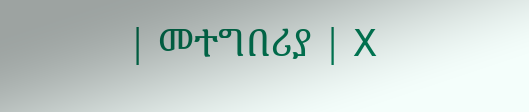| መተግበሪያ | X